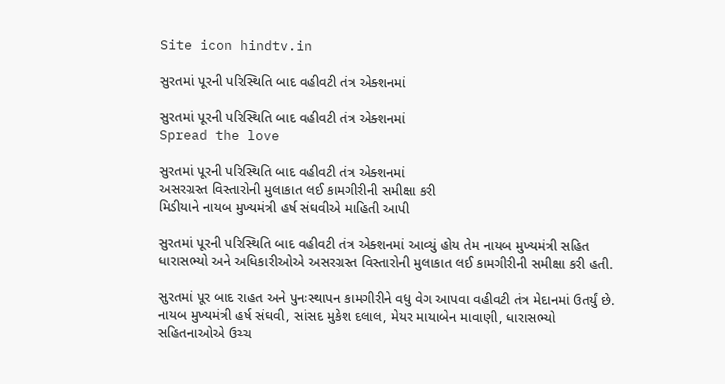Site icon hindtv.in

સુરતમાં પૂરની પરિસ્થિતિ બાદ વહીવટી તંત્ર એક્શનમાં

સુરતમાં પૂરની પરિસ્થિતિ બાદ વહીવટી તંત્ર એક્શનમાં
Spread the love

સુરતમાં પૂરની પરિસ્થિતિ બાદ વહીવટી તંત્ર એક્શનમાં
અસરગ્રસ્ત વિસ્તારોની મુલાકાત લઈ કામગીરીની સમીક્ષા કરી
મિડીયાને નાયબ મુખ્યમંત્રી હર્ષ સંઘવીએ માહિતી આપી

સુરતમાં પૂરની પરિસ્થિતિ બાદ વહીવટી તંત્ર એક્શનમાં આવ્યું હોય તેમ નાયબ મુખ્યમંત્રી સહિત ધારાસભ્યો અને અધિકારીઓએ અસરગ્રસ્ત વિસ્તારોની મુલાકાત લઈ કામગીરીની સમીક્ષા કરી હતી.

સુરતમાં પૂર બાદ રાહત અને પુનઃસ્થાપન કામગીરીને વધુ વેગ આપવા વહીવટી તંત્ર મેદાનમાં ઉતર્યું છે. નાયબ મુખ્યમંત્રી હર્ષ સંઘવી, સાંસદ મુકેશ દલાલ, મેયર માયાબેન માવાણી, ધારાસભ્યો સહિતનાઓએ ઉચ્ચ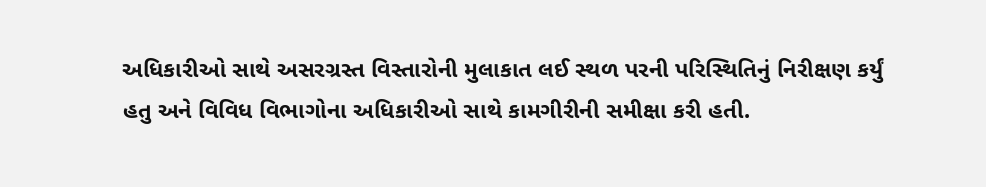અધિકારીઓ સાથે અસરગ્રસ્ત વિસ્તારોની મુલાકાત લઈ સ્થળ પરની પરિસ્થિતિનું નિરીક્ષણ કર્યું હતુ અને વિવિધ વિભાગોના અધિકારીઓ સાથે કામગીરીની સમીક્ષા કરી હતી.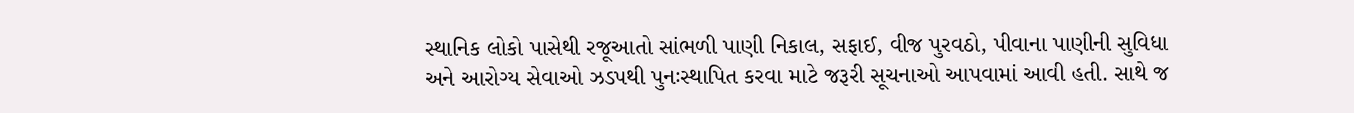સ્થાનિક લોકો પાસેથી રજૂઆતો સાંભળી પાણી નિકાલ, સફાઈ, વીજ પુરવઠો, પીવાના પાણીની સુવિધા અને આરોગ્ય સેવાઓ ઝડપથી પુનઃસ્થાપિત કરવા માટે જરૂરી સૂચનાઓ આપવામાં આવી હતી. સાથે જ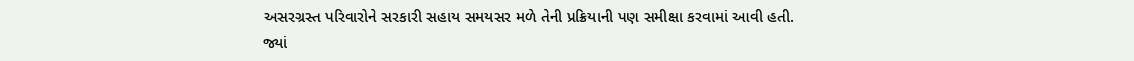અસરગ્રસ્ત પરિવારોને સરકારી સહાય સમયસર મળે તેની પ્રક્રિયાની પણ સમીક્ષા કરવામાં આવી હતી. જ્યાં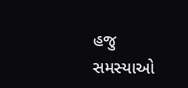હજુ સમસ્યાઓ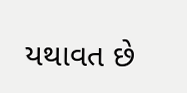યથાવત છે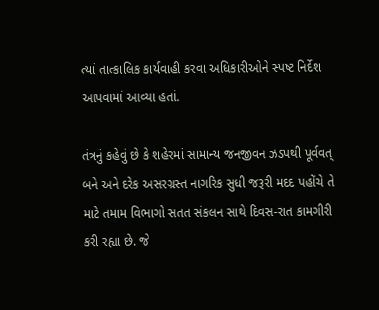ત્યાં તાત્કાલિક કાર્યવાહી કરવા અધિકારીઓને સ્પષ્ટ નિર્દેશ આપવામાં આવ્યા હતાં.

તંત્રનું કહેવું છે કે શહેરમાં સામાન્ય જનજીવન ઝડપથી પૂર્વવત્ બને અને દરેક અસરગ્રસ્ત નાગરિક સુધી જરૂરી મદદ પહોંચે તે માટે તમામ વિભાગો સતત સંકલન સાથે દિવસ-રાત કામગીરી કરી રહ્યા છે. જે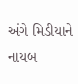અંગે મિડીયાને નાયબ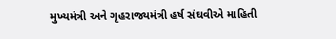મુખ્યમંત્રી અને ગૃહરાજ્યમંત્રી હર્ષ સંઘવીએ માહિતી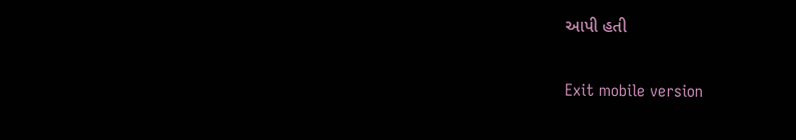આપી હતી

Exit mobile version